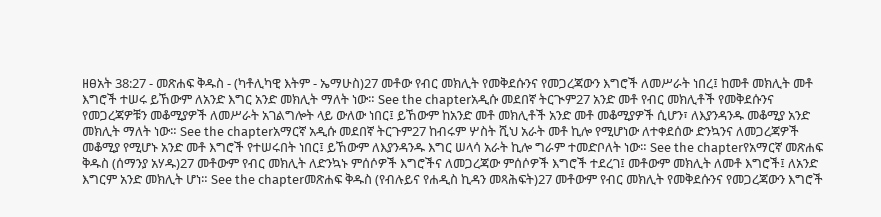ዘፀአት 38:27 - መጽሐፍ ቅዱስ - (ካቶሊካዊ እትም - ኤማሁስ)27 መቶው የብር መክሊት የመቅደሱንና የመጋረጃውን እግሮች ለመሥራት ነበረ፤ ከመቶ መክሊት መቶ እግሮች ተሠሩ ይኸውም ለአንድ እግር አንድ መክሊት ማለት ነው። See the chapterአዲሱ መደበኛ ትርጒም27 አንድ መቶ የብር መክሊቶች የመቅደሱንና የመጋረጃዎቹን መቆሚያዎች ለመሥራት አገልግሎት ላይ ውለው ነበር፤ ይኸውም ከአንድ መቶ መክሊቶች አንድ መቶ መቆሚያዎች ሲሆን፣ ለእያንዳንዱ መቆሚያ አንድ መክሊት ማለት ነው። See the chapterአማርኛ አዲሱ መደበኛ ትርጉም27 ከብሩም ሦስት ሺህ አራት መቶ ኪሎ የሚሆነው ለተቀደሰው ድንኳንና ለመጋረጃዎች መቆሚያ የሚሆኑ አንድ መቶ እግሮች የተሠሩበት ነበር፤ ይኸውም ለእያንዳንዱ እግር ሠላሳ አራት ኪሎ ግራም ተመድቦለት ነው። See the chapterየአማርኛ መጽሐፍ ቅዱስ (ሰማንያ አሃዱ)27 መቶውም የብር መክሊት ለድንኳኑ ምሰሶዎች እግሮችና ለመጋረጃው ምሰሶዎች እግሮች ተደረገ፤ መቶውም መክሊት ለመቶ እግሮች፤ ለአንድ እግርም አንድ መክሊት ሆነ። See the chapterመጽሐፍ ቅዱስ (የብሉይና የሐዲስ ኪዳን መጻሕፍት)27 መቶውም የብር መክሊት የመቅደሱንና የመጋረጃውን እግሮች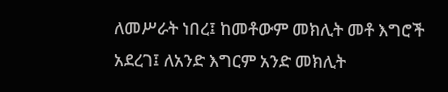ለመሥራት ነበረ፤ ከመቶውም መክሊት መቶ እግሮች አደረገ፤ ለአንድ እግርም አንድ መክሊት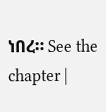ነበረ። See the chapter |